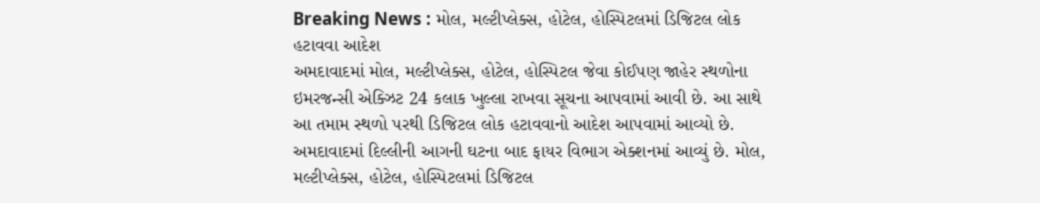Breaking News : મોલ, મલ્ટીપ્લેક્સ, હોટેલ, હોસ્પિટલમાં ડિજિટલ લોક હટાવવા આદેશ
અમદાવાદમાં મોલ, મલ્ટીપ્લેક્સ, હોટેલ, હોસ્પિટલ જેવા કોઈપણ જાહેર સ્થળોના ઇમરજન્સી એક્ઝિટ 24 કલાક ખુલ્લા રાખવા સૂચના આપવામાં આવી છે. આ સાથે આ તમામ સ્થળો પરથી ડિજિટલ લોક હટાવવાનો આદેશ આપવામાં આવ્યો છે.
અમદાવાદમાં દિલ્લીની આગની ઘટના બાદ ફાયર વિભાગ એક્શનમાં આવ્યું છે. મોલ, મલ્ટીપ્લેક્સ, હોટેલ, હોસ્પિટલમાં ડિજિટલ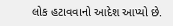લોક હટાવવાનો આદેશ આપ્યો છે.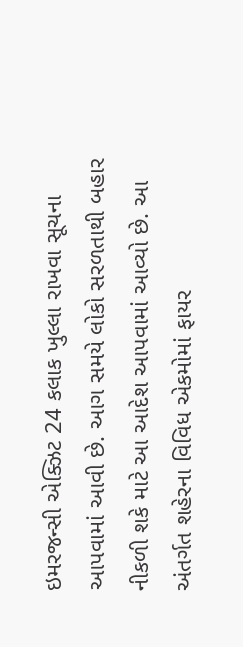ઇમરજન્સી એક્ઝિટ 24 કલાક ખુલ્લા રાખવા સૂચના આપવામાં આવી છે. આગ સમયે લોકો સરળતાથી બહાર નીકળી શકે માટે આ આદેશ આપવામાં આવ્યો છે. આ અંતર્ગત શહેરના વિવિધ એકમોમાં ફાયર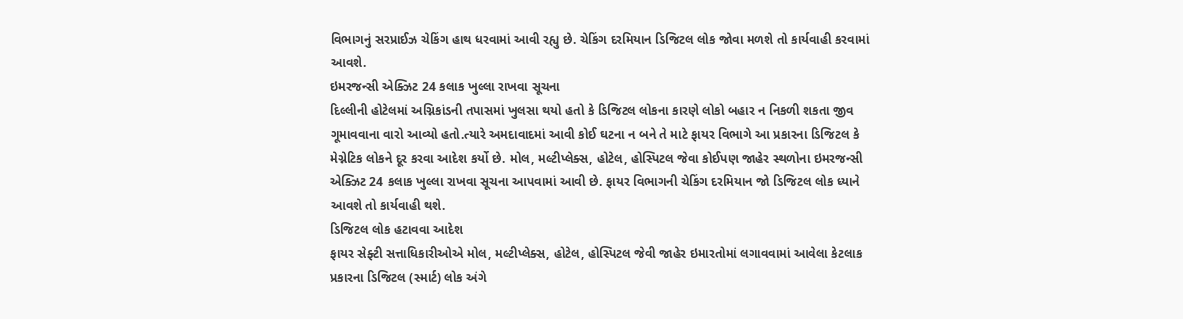વિભાગનું સરપ્રાઈઝ ચેકિંગ હાથ ધરવામાં આવી રહ્યુ છે. ચેકિંગ દરમિયાન ડિજિટલ લોક જોવા મળશે તો કાર્યવાહી કરવામાં આવશે.
ઇમરજન્સી એક્ઝિટ 24 કલાક ખુલ્લા રાખવા સૂચના
દિલ્લીની હોટેલમાં અગ્નિકાંડની તપાસમાં ખુલસા થયો હતો કે ડિજિટલ લોકના કારણે લોકો બહાર ન નિકળી શકતા જીવ ગૂમાવવાના વારો આવ્યો હતો.ત્યારે અમદાવાદમાં આવી કોઈ ઘટના ન બને તે માટે ફાયર વિભાગે આ પ્રકારના ડિજિટલ કે મેગ્નેટિક લોકને દૂર કરવા આદેશ કર્યો છે. મોલ, મલ્ટીપ્લેક્સ, હોટેલ, હોસ્પિટલ જેવા કોઈપણ જાહેર સ્થળોના ઇમરજન્સી એક્ઝિટ 24 કલાક ખુલ્લા રાખવા સૂચના આપવામાં આવી છે. ફાયર વિભાગની ચેકિંગ દરમિયાન જો ડિજિટલ લોક ધ્યાને આવશે તો કાર્યવાહી થશે.
ડિજિટલ લોક હટાવવા આદેશ
ફાયર સેફ્ટી સત્તાધિકારીઓએ મોલ, મલ્ટીપ્લેક્સ, હોટેલ, હોસ્પિટલ જેવી જાહેર ઇમારતોમાં લગાવવામાં આવેલા કેટલાક પ્રકારના ડિજિટલ (સ્માર્ટ) લોક અંગે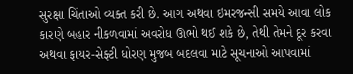સુરક્ષા ચિંતાઓ વ્યક્ત કરી છે. આગ અથવા ઇમરજન્સી સમયે આવા લોક કારણે બહાર નીકળવામાં અવરોધ ઊભો થઈ શકે છે, તેથી તેમને દૂર કરવા અથવા ફાયર-સેફ્ટી ધોરણ મુજબ બદલવા માટે સૂચનાઓ આપવામાં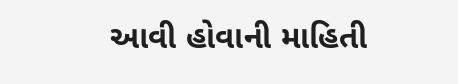આવી હોવાની માહિતી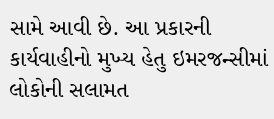સામે આવી છે. આ પ્રકારની કાર્યવાહીનો મુખ્ય હેતુ ઇમરજન્સીમાં લોકોની સલામત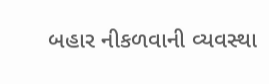બહાર નીકળવાની વ્યવસ્થા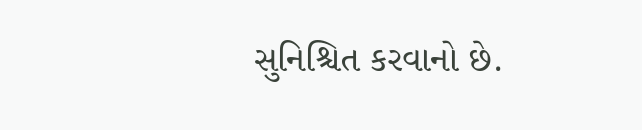સુનિશ્ચિત કરવાનો છે.